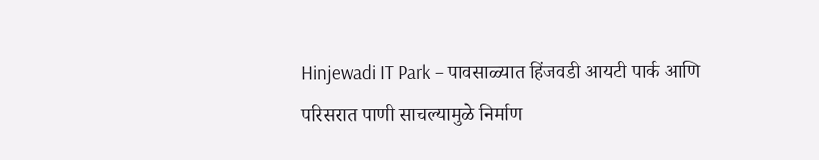Hinjewadi IT Park – पावसाळ्यात हिंजवडी आयटी पार्क आणि परिसरात पाणी साचल्यामुळे निर्माण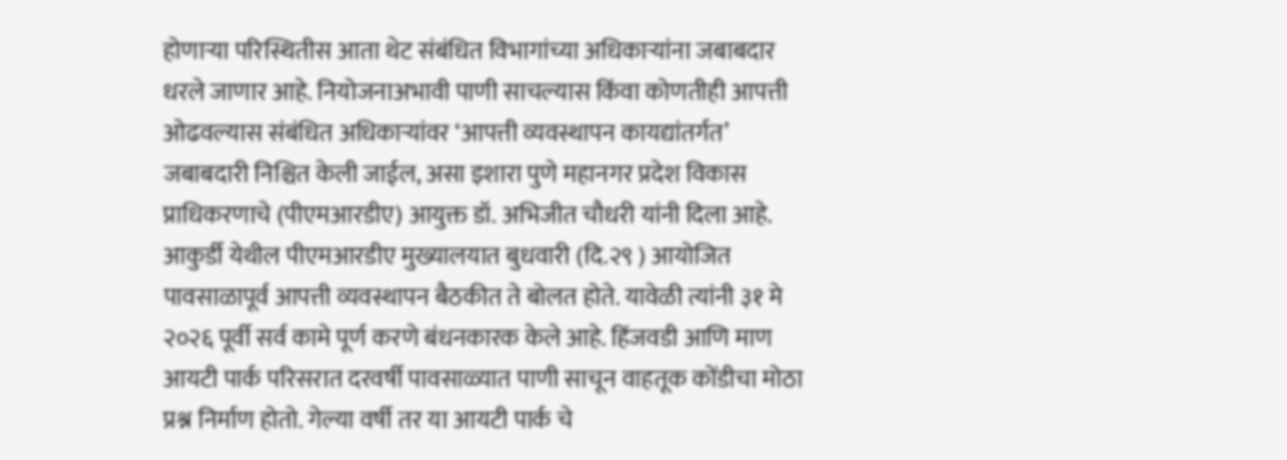होणाऱ्या परिस्थितीस आता थेट संबंधित विभागांच्या अधिकाऱ्यांना जबाबदार धरले जाणार आहे. नियोजनाअभावी पाणी साचल्यास किंवा कोणतीही आपत्ती ओढवल्यास संबंधित अधिकाऱ्यांवर ‘आपत्ती व्यवस्थापन कायद्यांतर्गत’ जबाबदारी निश्चित केली जाईल, असा इशारा पुणे महानगर प्रदेश विकास प्राधिकरणाचे (पीएमआरडीए) आयुक्त डॉ. अभिजीत चौधरी यांनी दिला आहे. आकुर्डी येथील पीएमआरडीए मुख्यालयात बुधवारी (दि.२९ ) आयोजित पावसाळापूर्व आपत्ती व्यवस्थापन बैठकीत ते बोलत होते. यावेळी त्यांनी ३१ मे २०२६ पूर्वी सर्व कामे पूर्ण करणे बंधनकारक केले आहे. हिंजवडी आणि माण आयटी पार्क परिसरात दरवर्षी पावसाळ्यात पाणी साचून वाहतूक कोंडीचा मोठा प्रश्न निर्माण होतो. गेल्या वर्षी तर या आयटी पार्क चे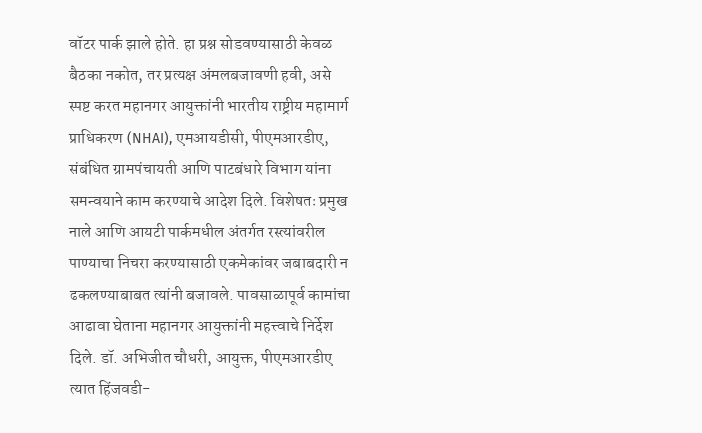वॉटर पार्क झाले होते. हा प्रश्न सोडवण्यासाठी केवळ बैठका नकोत, तर प्रत्यक्ष अंमलबजावणी हवी, असे स्पष्ट करत महानगर आयुक्तांनी भारतीय राष्ट्रीय महामार्ग प्राधिकरण (NHAI), एमआयडीसी, पीएमआरडीए, संबंधित ग्रामपंचायती आणि पाटबंधारे विभाग यांना समन्वयाने काम करण्याचे आदेश दिले. विशेषतः प्रमुख नाले आणि आयटी पार्कमधील अंतर्गत रस्त्यांवरील पाण्याचा निचरा करण्यासाठी एकमेकांवर जबाबदारी न ढकलण्याबाबत त्यांनी बजावले. पावसाळापूर्व कामांचा आढावा घेताना महानगर आयुक्तांनी महत्त्वाचे निर्देश दिले. डॉ. अभिजीत चौधरी, आयुक्त, पीएमआरडीए त्यात हिंजवडी-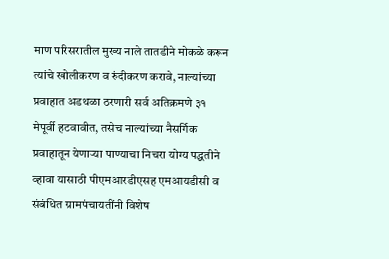माण परिसरातील मुख्य नाले तातडीने मोकळे करून त्यांचे खोलीकरण व रुंदीकरण करावे, नाल्यांच्या प्रवाहात अडथळा ठरणारी सर्व अतिक्रमणे ३१ मेपूर्वी हटवावीत, तसेच नाल्यांच्या नैसर्गिक प्रवाहातून येणाऱ्या पाण्याचा निचरा योग्य पद्धतीने व्हावा यासाठी पीएमआरडीएसह एमआयडीसी व संबंधित ग्रामपंचायतींनी विशेष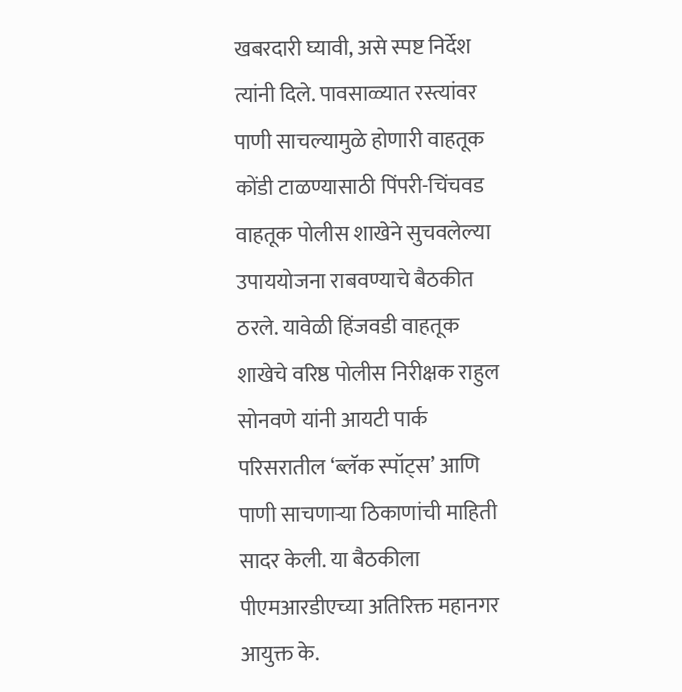खबरदारी घ्यावी, असे स्पष्ट निर्देश त्यांनी दिले. पावसाळ्यात रस्त्यांवर पाणी साचल्यामुळे होणारी वाहतूक कोंडी टाळण्यासाठी पिंपरी-चिंचवड वाहतूक पोलीस शाखेने सुचवलेल्या उपाययोजना राबवण्याचे बैठकीत ठरले. यावेळी हिंजवडी वाहतूक शाखेचे वरिष्ठ पोलीस निरीक्षक राहुल सोनवणे यांनी आयटी पार्क परिसरातील ‘ब्लॅक स्पॉट्स’ आणि पाणी साचणाऱ्या ठिकाणांची माहिती सादर केली. या बैठकीला पीएमआरडीएच्या अतिरिक्त महानगर आयुक्त के.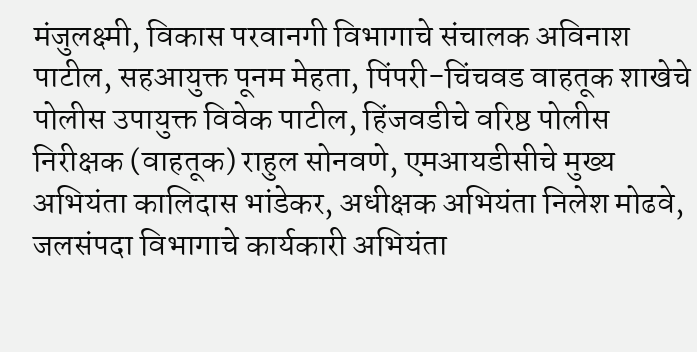मंजुलक्ष्मी, विकास परवानगी विभागाचे संचालक अविनाश पाटील, सहआयुक्त पूनम मेहता, पिंपरी-चिंचवड वाहतूक शाखेचे पोलीस उपायुक्त विवेक पाटील, हिंजवडीचे वरिष्ठ पोलीस निरीक्षक (वाहतूक) राहुल सोनवणे, एमआयडीसीचे मुख्य अभियंता कालिदास भांडेकर, अधीक्षक अभियंता निलेश मोढवे, जलसंपदा विभागाचे कार्यकारी अभियंता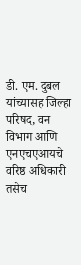डी. एम. दुबल यांच्यासह जिल्हा परिषद, वन विभाग आणि एनएचएआयचे वरिष्ठ अधिकारी तसेच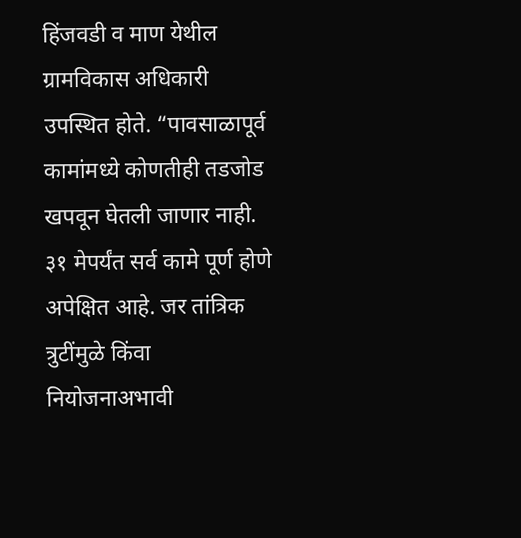हिंजवडी व माण येथील ग्रामविकास अधिकारी उपस्थित होते. “पावसाळापूर्व कामांमध्ये कोणतीही तडजोड खपवून घेतली जाणार नाही. ३१ मेपर्यंत सर्व कामे पूर्ण होणे अपेक्षित आहे. जर तांत्रिक त्रुटींमुळे किंवा नियोजनाअभावी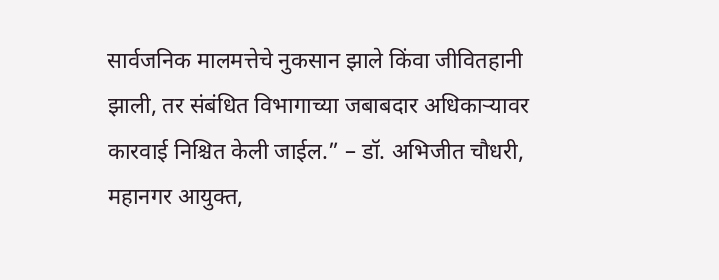सार्वजनिक मालमत्तेचे नुकसान झाले किंवा जीवितहानी झाली, तर संबंधित विभागाच्या जबाबदार अधिकाऱ्यावर कारवाई निश्चित केली जाईल.” – डॉ. अभिजीत चौधरी, महानगर आयुक्त,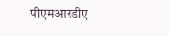पीएमआरडीए